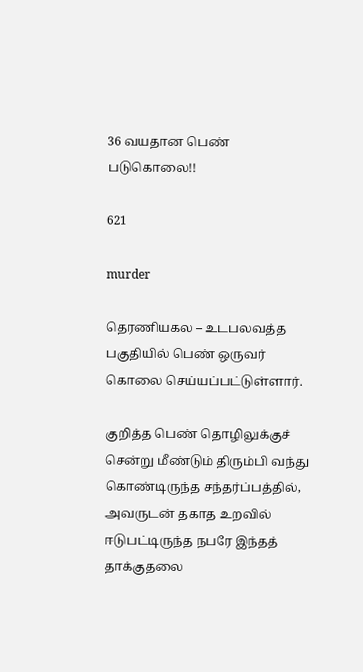36 வயதான பெண் படுகொலை!!

621

murder

தெரணியகல – உடபலவத்த பகுதியில் பெண் ஒருவர் கொலை செய்யப்பட்டுள்ளார்.

குறித்த பெண் தொழிலுக்குச் சென்று மீண்டும் திரும்பி வந்து கொண்டிருந்த சந்தர்ப்பத்தில், அவருடன் தகாத உறவில் ஈடுபட்டிருந்த நபரே இந்தத் தாக்குதலை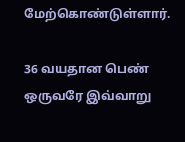மேற்கொண்டுள்ளார்.

36 வயதான பெண் ஒருவரே இவ்வாறு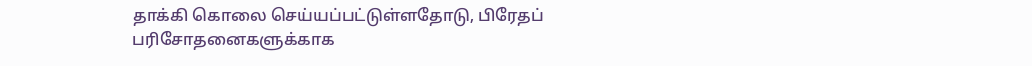தாக்கி கொலை செய்யப்பட்டுள்ளதோடு, பிரேதப் பரிசோதனைகளுக்காக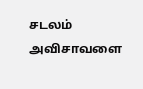சடலம் அவிசாவளை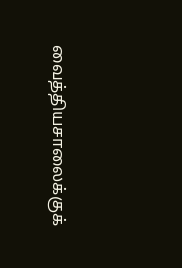வைத்தியசாலைக்குக்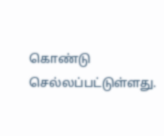கொண்டு செல்லப்பட்டுள்ளது.